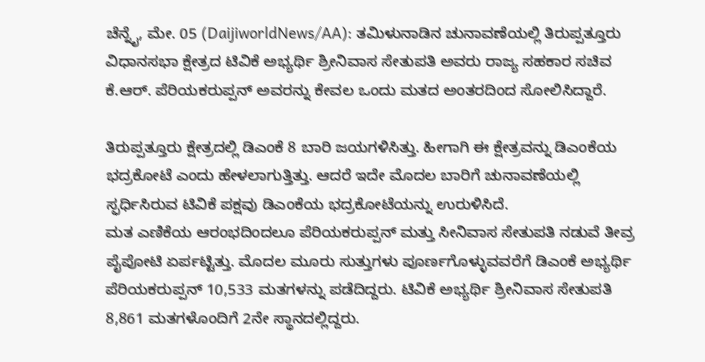ಚೆನ್ನೈ, ಮೇ. 05 (DaijiworldNews/AA): ತಮಿಳುನಾಡಿನ ಚುನಾವಣೆಯಲ್ಲಿ ತಿರುಪ್ಪತ್ತೂರು ವಿಧಾನಸಭಾ ಕ್ಷೇತ್ರದ ಟಿವಿಕೆ ಅಭ್ಯರ್ಥಿ ಶ್ರೀನಿವಾಸ ಸೇತುಪತಿ ಅವರು ರಾಜ್ಯ ಸಹಕಾರ ಸಚಿವ ಕೆ.ಆರ್. ಪೆರಿಯಕರುಪ್ಪನ್ ಅವರನ್ನು ಕೇವಲ ಒಂದು ಮತದ ಅಂತರದಿಂದ ಸೋಲಿಸಿದ್ದಾರೆ.

ತಿರುಪ್ಪತ್ತೂರು ಕ್ಷೇತ್ರದಲ್ಲಿ ಡಿಎಂಕೆ 8 ಬಾರಿ ಜಯಗಳಿಸಿತ್ತು. ಹೀಗಾಗಿ ಈ ಕ್ಷೇತ್ರವನ್ನು ಡಿಎಂಕೆಯ ಭದ್ರಕೋಟೆ ಎಂದು ಹೇಳಲಾಗುತ್ತಿತ್ತು. ಆದರೆ ಇದೇ ಮೊದಲ ಬಾರಿಗೆ ಚುನಾವಣೆಯಲ್ಲಿ ಸ್ಫರ್ಧಿಸಿರುವ ಟಿವಿಕೆ ಪಕ್ಷವು ಡಿಎಂಕೆಯ ಭದ್ರಕೋಟೆಯನ್ನು ಉರುಳಿಸಿದೆ.
ಮತ ಎಣಿಕೆಯ ಆರಂಭದಿಂದಲೂ ಪೆರಿಯಕರುಪ್ಪನ್ ಮತ್ತು ಸೀನಿವಾಸ ಸೇತುಪತಿ ನಡುವೆ ತೀವ್ರ ಪೈಪೋಟಿ ಏರ್ಪಟ್ಟಿತ್ತು. ಮೊದಲ ಮೂರು ಸುತ್ತುಗಳು ಪೂರ್ಣಗೊಳ್ಳುವವರೆಗೆ ಡಿಎಂಕೆ ಅಭ್ಯರ್ಥಿ ಪೆರಿಯಕರುಪ್ಪನ್ 10,533 ಮತಗಳನ್ನು ಪಡೆದಿದ್ದರು. ಟಿವಿಕೆ ಅಭ್ಯರ್ಥಿ ಶ್ರೀನಿವಾಸ ಸೇತುಪತಿ 8,861 ಮತಗಳೊಂದಿಗೆ 2ನೇ ಸ್ಥಾನದಲ್ಲಿದ್ದರು.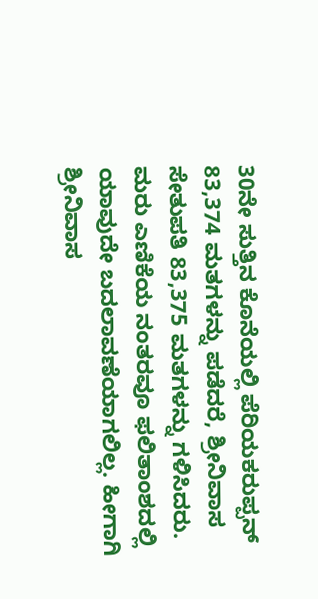30ನೇ ಸುತ್ತಿನ ಕೊನೆಯಲ್ಲಿ ಪೆರಿಯಕರುಪ್ಪನ್ 83,374 ಮತಗಳನ್ನು ಪಡೆದರೆ, ಶ್ರೀನಿವಾಸ ಸೇತುಪತಿ 83,375 ಮತಗಳನ್ನು ಗಳಿಸಿದರು. ಮರು ಎಣಿಕೆಯ ನಂತರವೂ ಫಲಿತಾಂಶದಲ್ಲಿ ಯಾವುದೇ ಬದಲಾವಣೆಯಾಗಲಿಲ್ಲ. ಹೀಗಾಗಿ ಶ್ರೀನಿವಾಸ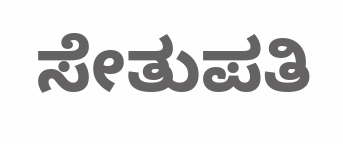ಸೇತುಪತಿ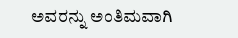ಅವರನ್ನು ಅಂತಿಮವಾಗಿ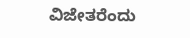ವಿಜೇತರೆಂದು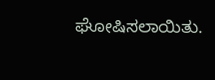ಘೋಷಿಸಲಾಯಿತು.